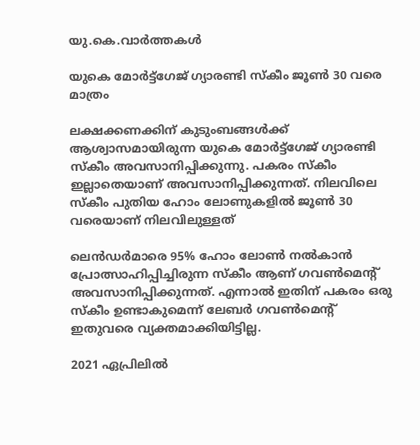യു.കെ.വാര്‍ത്തകള്‍

യുകെ മോര്‍ട്ട്‌ഗേജ് ഗ്യാരണ്ടി സ്‌കീം ജൂണ്‍ 30 വരെ മാത്രം

ലക്ഷക്കണക്കിന് കുടുംബങ്ങള്‍ക്ക് ആശ്വാസമായിരുന്ന യുകെ മോര്‍ട്ട്‌ഗേജ് ഗ്യാരണ്ടി സ്‌കീം അവസാനിപ്പിക്കുന്നു. പകരം സ്‌കീം ഇല്ലാതെയാണ് അവസാനിപ്പിക്കുന്നത്. നിലവിലെ സ്‌കീം പുതിയ ഹോം ലോണുകളില്‍ ജൂണ്‍ 30 വരെയാണ് നിലവിലുള്ളത്

ലെന്‍ഡര്‍മാരെ 95% ഹോം ലോണ്‍ നല്‍കാന്‍ പ്രോത്സാഹിപ്പിച്ചിരുന്ന സ്‌കീം ആണ് ഗവണ്‍മെന്റ് അവസാനിപ്പിക്കുന്നത്. എന്നാല്‍ ഇതിന് പകരം ഒരു സ്‌കീം ഉണ്ടാകുമെന്ന് ലേബര്‍ ഗവണ്‍മെന്റ് ഇതുവരെ വ്യക്തമാക്കിയിട്ടില്ല.

2021 ഏപ്രിലില്‍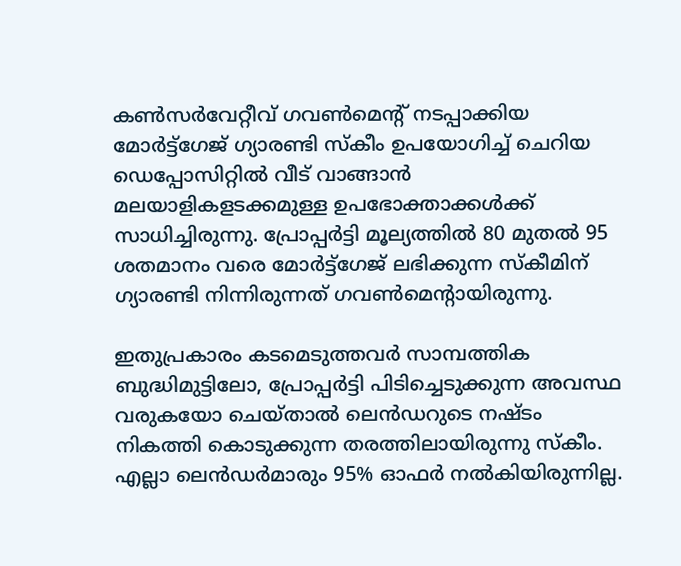കണ്‍സര്‍വേറ്റീവ് ഗവണ്‍മെന്റ് നടപ്പാക്കിയ മോര്‍ട്ട്‌ഗേജ് ഗ്യാരണ്ടി സ്‌കീം ഉപയോഗിച്ച് ചെറിയ ഡെപ്പോസിറ്റില്‍ വീട് വാങ്ങാന്‍ മലയാളികളടക്കമുള്ള ഉപഭോക്താക്കള്‍ക്ക് സാധിച്ചിരുന്നു. പ്രോപ്പര്‍ട്ടി മൂല്യത്തില്‍ 80 മുതല്‍ 95 ശതമാനം വരെ മോര്‍ട്ട്‌ഗേജ് ലഭിക്കുന്ന സ്‌കീമിന് ഗ്യാരണ്ടി നിന്നിരുന്നത് ഗവണ്‍മെന്റായിരുന്നു.

ഇതുപ്രകാരം കടമെടുത്തവര്‍ സാമ്പത്തിക ബുദ്ധിമുട്ടിലോ, പ്രോപ്പര്‍ട്ടി പിടിച്ചെടുക്കുന്ന അവസ്ഥ വരുകയോ ചെയ്താല്‍ ലെന്‍ഡറുടെ നഷ്ടം നികത്തി കൊടുക്കുന്ന തരത്തിലായിരുന്നു സ്‌കീം. എല്ലാ ലെന്‍ഡര്‍മാരും 95% ഓഫര്‍ നല്‍കിയിരുന്നില്ല.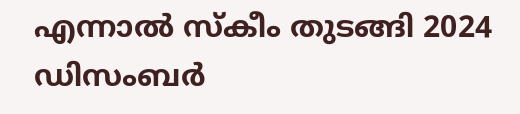എന്നാല്‍ സ്‌കീം തുടങ്ങി 2024 ഡിസംബര്‍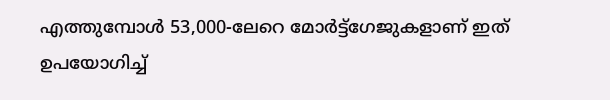എത്തുമ്പോള്‍ 53,000-ലേറെ മോര്‍ട്ട്‌ഗേജുകളാണ് ഇത് ഉപയോഗിച്ച്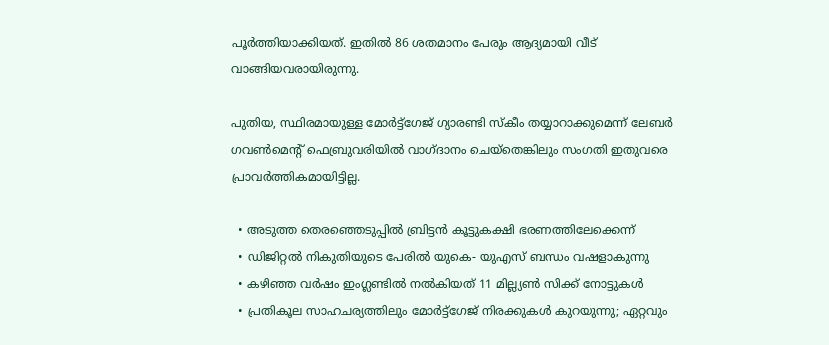പൂര്‍ത്തിയാക്കിയത്. ഇതില്‍ 86 ശതമാനം പേരും ആദ്യമായി വീട് വാങ്ങിയവരായിരുന്നു.

പുതിയ, സ്ഥിരമായുള്ള മോര്‍ട്ട്‌ഗേജ് ഗ്യാരണ്ടി സ്‌കീം തയ്യാറാക്കുമെന്ന് ലേബര്‍ ഗവണ്‍മെന്റ് ഫെബ്രുവരിയില്‍ വാഗ്ദാനം ചെയ്‌തെങ്കിലും സംഗതി ഇതുവരെ പ്രാവര്‍ത്തികമായിട്ടില്ല.

  • അടുത്ത തെരഞ്ഞെടുപ്പില്‍ ബ്രിട്ടന്‍ കൂട്ടുകക്ഷി ഭരണത്തിലേക്കെന്ന്
  • ഡിജിറ്റല്‍ നികുതിയുടെ പേരില്‍ യുകെ- യുഎസ് ബന്ധം വഷളാകുന്നു
  • കഴിഞ്ഞ വര്‍ഷം ഇംഗ്ലണ്ടില്‍ നല്‍കിയത് 11 മില്ല്യണ്‍ സിക്ക് നോട്ടുകള്‍
  • പ്രതികൂല സാഹചര്യത്തിലും മോര്‍ട്ട്‌ഗേജ് നിരക്കുകള്‍ കുറയുന്നു; ഏറ്റവും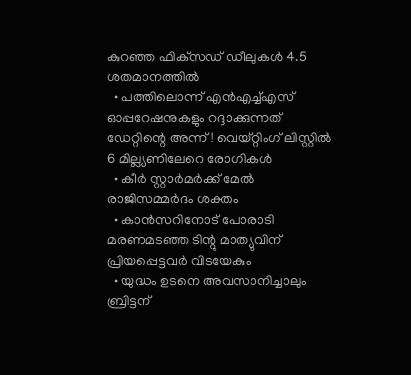കുറഞ്ഞ ഫിക്‌സഡ് ഡീലുകള്‍ 4.5 ശതമാനത്തില്‍
  • പത്തിലൊന്ന് എന്‍എച്ച്എസ് ഓപ്പറേഷനുകളും റദ്ദാക്കുന്നത് ഡേറ്റിന്റെ അന്ന്! വെയ്റ്റിംഗ് ലിസ്റ്റില്‍ 6 മില്ല്യണിലേറെ രോഗികള്‍
  • കീര്‍ സ്റ്റാര്‍മര്‍ക്ക് മേല്‍ രാജിസമ്മര്‍ദം ശക്തം
  • കാന്‍സറിനോട് പോരാടി മരണമടഞ്ഞ ടിന്റു മാത്യുവിന് പ്രിയപ്പെട്ടവര്‍ വിടയേകും
  • യുദ്ധം ഉടനെ അവസാനിച്ചാലും ബ്രിട്ടന്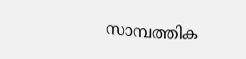സാമ്പത്തിക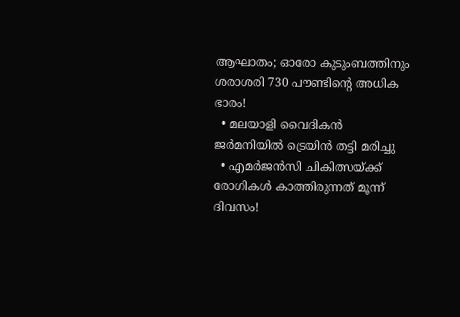ആഘാതം; ഓരോ കുടുംബത്തിനും ശരാശരി 730 പൗണ്ടിന്റെ അധിക ഭാരം!
  • മലയാളി വൈദികന്‍ ജര്‍മനിയില്‍ ട്രെയിന്‍ തട്ടി മരിച്ചു
  • എമര്‍ജന്‍സി ചികിത്സയ്ക്ക് രോഗികള്‍ കാത്തിരുന്നത് മൂന്ന് ദിവസം!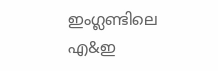ഇംഗ്ലണ്ടിലെ എ&ഇ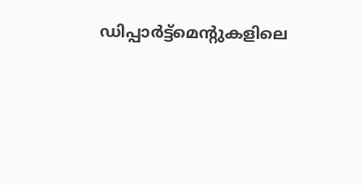ഡിപ്പാര്‍ട്ട്‌മെന്റുകളിലെ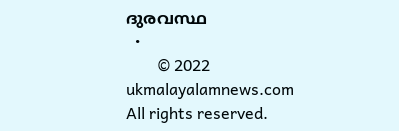ദുരവസ്ഥ
  •
        © 2022 ukmalayalamnews.com All rights reserved.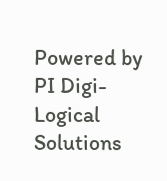Powered by PI Digi-Logical Solutions